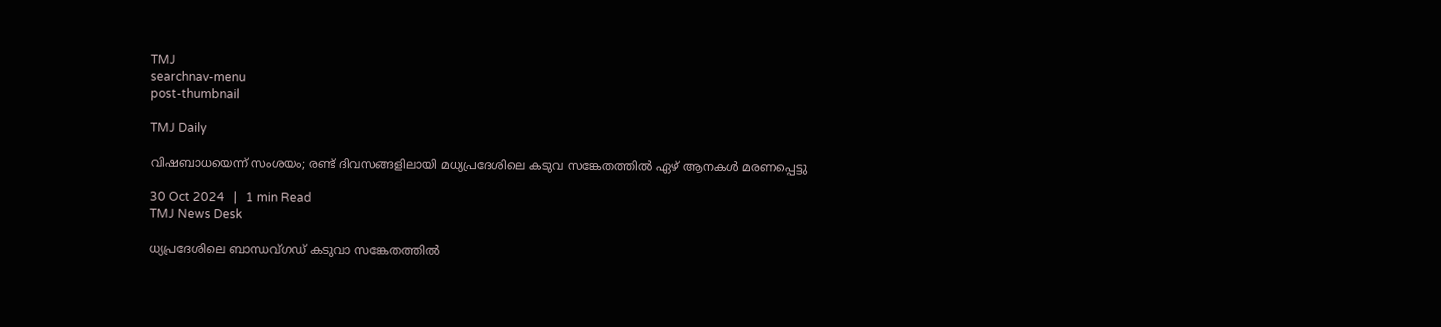TMJ
searchnav-menu
post-thumbnail

TMJ Daily

വിഷബാധയെന്ന് സംശയം; രണ്ട് ദിവസങ്ങളിലായി മധ്യപ്രദേശിലെ കടുവ സങ്കേതത്തില്‍ ഏഴ് ആനകള്‍ മരണപ്പെട്ടു

30 Oct 2024   |   1 min Read
TMJ News Desk

ധ്യപ്രദേശിലെ ബാന്ധവ്ഗഡ് കടുവാ സങ്കേതത്തില്‍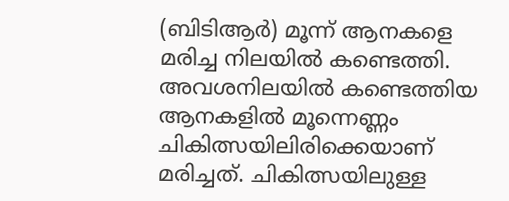(ബിടിആര്‍) മൂന്ന് ആനകളെ മരിച്ച നിലയില്‍ കണ്ടെത്തി. അവശനിലയില്‍ കണ്ടെത്തിയ ആനകളില്‍ മൂന്നെണ്ണം ചികിത്സയിലിരിക്കെയാണ് മരിച്ചത്. ചികിത്സയിലുള്ള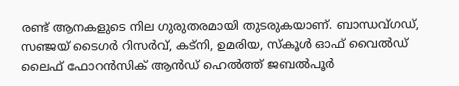രണ്ട് ആനകളുടെ നില ഗുരുതരമായി തുടരുകയാണ്. ബാന്ധവ്ഗഡ്, സഞ്ജയ് ടൈഗര്‍ റിസര്‍വ്, കട്നി, ഉമരിയ, സ്‌കൂള്‍ ഓഫ് വൈല്‍ഡ് ലൈഫ് ഫോറന്‍സിക് ആന്‍ഡ് ഹെല്‍ത്ത് ജബല്‍പൂര്‍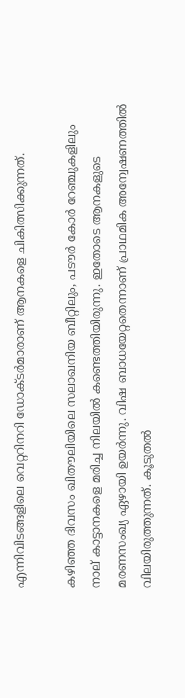എന്നിവിടങ്ങളിലെ വെറ്ററിനറി ഡോക്ടര്‍മാരാണ് ആനകളെ ചികിത്സിക്കുന്നത്.

കഴിഞ്ഞ ദിവസം ഖിതൗലിയിലെ സലാഖനിയ ബീറ്റിലും, പടൗര്‍ കോര്‍ റേഞ്ചുകളിലും നാല് കാട്ടാനകളെ മരിച്ച നിലയില്‍ കണ്ടെത്തിയിരുന്നു. ഇതോടെ ആനകളുടെ മരണസംഖ്യ ഏഴായി ഉയര്‍ന്നു. വിഷ ബാധയേറ്റതെന്നാണ് പ്രാഥമിക അന്വേഷണത്തില്‍ വിലയിരുത്തുന്നത്. കൂടുതല്‍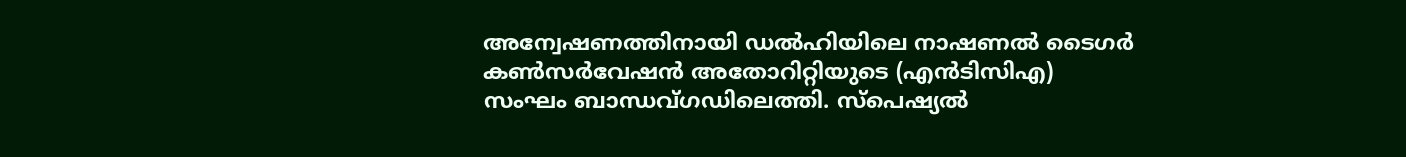അന്വേഷണത്തിനായി ഡല്‍ഹിയിലെ നാഷണല്‍ ടൈഗര്‍ കണ്‍സര്‍വേഷന്‍ അതോറിറ്റിയുടെ (എന്‍ടിസിഎ) സംഘം ബാന്ധവ്ഗഡിലെത്തി. സ്‌പെഷ്യല്‍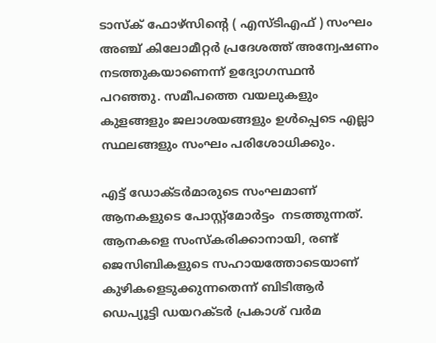ടാസ്‌ക് ഫോഴ്‌സിന്റെ ( എസ്ടിഎഫ് ) സംഘം അഞ്ച് കിലോമീറ്റര്‍ പ്രദേശത്ത് അന്വേഷണം നടത്തുകയാണെന്ന് ഉദ്യോഗസ്ഥന്‍ പറഞ്ഞു. സമീപത്തെ വയലുകളും കുളങ്ങളും ജലാശയങ്ങളും ഉള്‍പ്പെടെ എല്ലാ സ്ഥലങ്ങളും സംഘം പരിശോധിക്കും.

എട്ട് ഡോക്ടര്‍മാരുടെ സംഘമാണ് ആനകളുടെ പോസ്റ്റ്മോര്‍ട്ടം  നടത്തുന്നത്. ആനകളെ സംസ്‌കരിക്കാനായി, രണ്ട് ജെസിബികളുടെ സഹായത്തോടെയാണ് കുഴികളെടുക്കുന്നതെന്ന് ബിടിആര്‍ ഡെപ്യൂട്ടി ഡയറക്ടര്‍ പ്രകാശ് വര്‍മ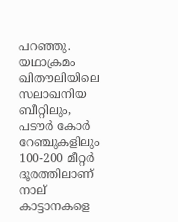പറഞ്ഞു. യഥാക്രമം ഖിതൗലിയിലെ സലാഖനിയ ബീറ്റിലും, പടൗര്‍ കോര്‍ റേഞ്ചുകളിലും 100-200 മീറ്റര്‍ ദൂരത്തിലാണ് നാല് കാട്ടാനകളെ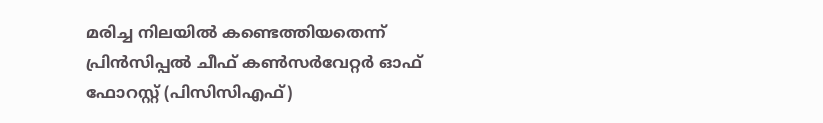മരിച്ച നിലയില്‍ കണ്ടെത്തിയതെന്ന് പ്രിന്‍സിപ്പല്‍ ചീഫ് കണ്‍സര്‍വേറ്റര്‍ ഓഫ് ഫോറസ്റ്റ് (പിസിസിഎഫ്)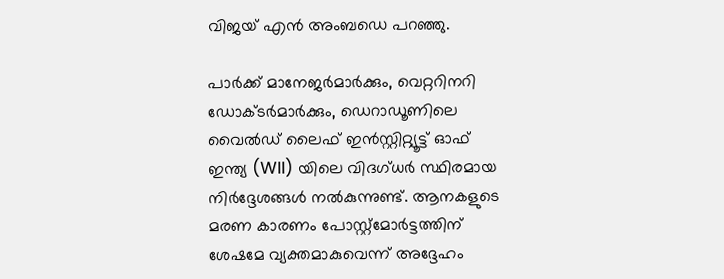വിജയ് എന്‍ അംബഡെ പറഞ്ഞു.

പാര്‍ക്ക് മാനേജര്‍മാര്‍ക്കും, വെറ്ററിനറി ഡോക്ടര്‍മാര്‍ക്കും, ഡെറാഡൂണിലെ വൈല്‍ഡ് ലൈഫ് ഇന്‍സ്റ്റിറ്റ്യൂട്ട് ഓഫ് ഇന്ത്യ (WII) യിലെ വിദഗ്ധര്‍ സ്ഥിരമായ നിര്‍ദ്ദേശങ്ങള്‍ നല്‍കുന്നുണ്ട്. ആനകളുടെ മരണ കാരണം പോസ്റ്റ്മോര്‍ട്ടത്തിന് ശേഷമേ വ്യക്തമാകുവെന്ന് അദ്ദേഹം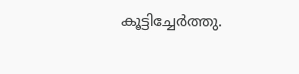കൂട്ടിച്ചേര്‍ത്തു.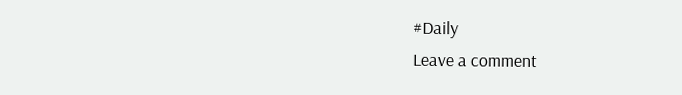#Daily
Leave a comment